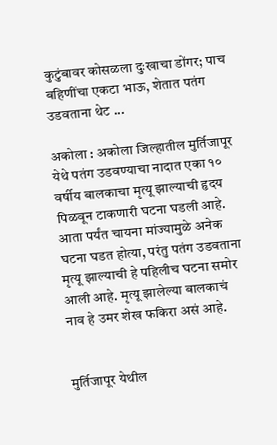कुटुंबावर कोसळला दुःखाचा डोंगर; पाच बहिणींचा एकटा भाऊ, शेतात पतंग उडवताना थेट ...

अकोला : अकोला जिल्हातील मुर्तिजापूर येथे पतंग उडवण्याचा नादात एका १० वर्षीय बालकाचा मृत्यू झाल्याची हृदय पिळवून टाकणारी घटना घडली आहे. आता पर्यंत चायना मांज्यामुळे अनेक घटना घडत होत्या, परंतु पतंग उडवताना मृत्यू झाल्याची हे पहिलीच घटना समोर आली आहे. मृत्यू झालेल्या बालकाचं नाव हे उमर शेख फकिरा असं आहे.


मुर्तिजापूर येथील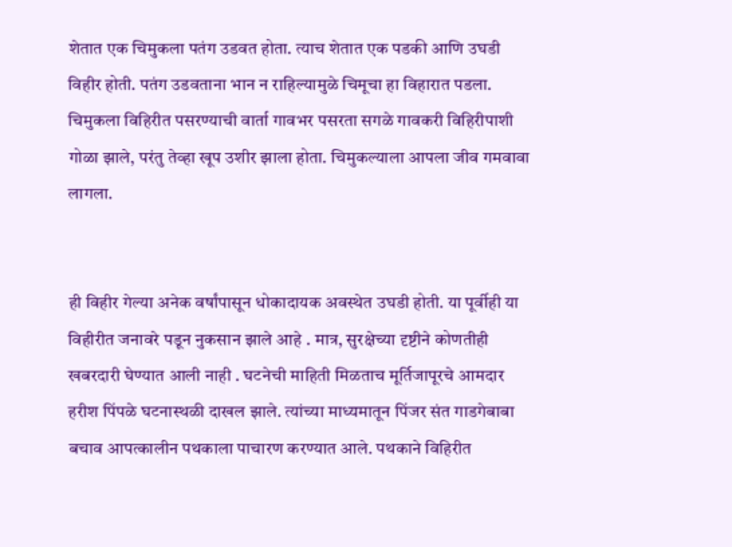शेतात एक चिमुकला पतंग उडवत होता. त्याच शेतात एक पडकी आणि उघडी विहीर होती. पतंग उडवताना भान न राहिल्यामुळे चिमूचा हा विहारात पडला. चिमुकला विहिरीत पसरण्याची वार्ता गावभर पसरता सगळे गावकरी विहिरीपाशी गोळा झाले, परंतु तेव्हा खूप उशीर झाला होता. चिमुकल्याला आपला जीव गमवावा लागला.


ही विहीर गेल्या अनेक वर्षांपासून धोकादायक अवस्थेत उघडी होती. या पूर्वीही या विहीरीत जनावरे पडून नुकसान झाले आहे . मात्र, सुरक्षेच्या दृष्टीने कोणतीही खबरदारी घेण्यात आली नाही . घटनेची माहिती मिळताच मूर्तिजापूरचे आमदार हरीश पिंपळे घटनास्थळी दाखल झाले. त्यांच्या माध्यमातून पिंजर संत गाडगेबाबा बचाव आपत्कालीन पथकाला पाचारण करण्यात आले. पथकाने विहिरीत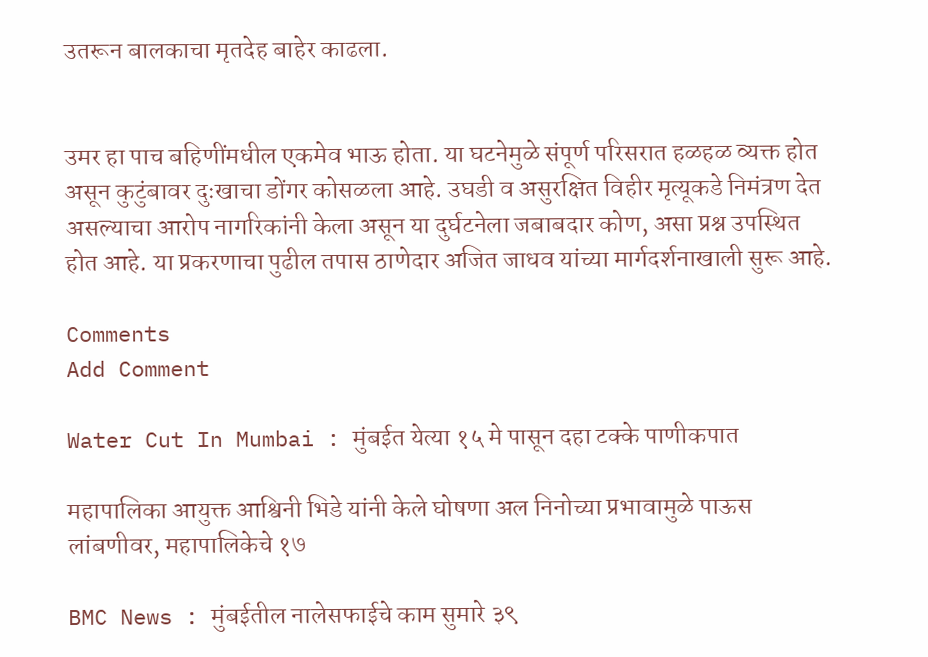उतरून बालकाचा मृतदेह बाहेर काढला.


उमर हा पाच बहिणींमधील एकमेव भाऊ होता. या घटनेमुळे संपूर्ण परिसरात हळहळ व्यक्त होत असून कुटुंबावर दुःखाचा डोंगर कोसळला आहे. उघडी व असुरक्षित विहीर मृत्यूकडे निमंत्रण देत असल्याचा आरोप नागरिकांनी केला असून या दुर्घटनेला जबाबदार कोण, असा प्रश्न उपस्थित होत आहे. या प्रकरणाचा पुढील तपास ठाणेदार अजित जाधव यांच्या मार्गदर्शनाखाली सुरू आहे.

Comments
Add Comment

Water Cut In Mumbai : मुंबईत येत्या १५ मे पासून दहा टक्के पाणीकपात

महापालिका आयुक्त आश्विनी भिडे यांनी केले घोषणा अल निनोच्या प्रभावामुळे पाऊस लांबणीवर, महापालिकेचे १७

BMC News : मुंबईतील नालेसफाईचे काम सुमारे ३९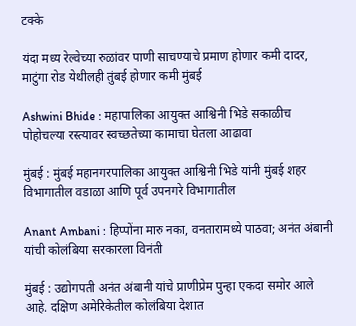टक्के

यंदा मध्य रेल्वेच्या रुळांवर पाणी साचण्याचे प्रमाण होणार कमी दादर, माटुंगा रोड येथीलही तुंबई होणार कमी मुंबई

Ashwini Bhide : महापालिका आयुक्त आश्विनी भिडे सकाळीच पोहोचल्या रस्त्यावर स्वच्छतेच्या कामाचा घेतला आढावा

मुंबई : मुंबई महानगरपालिका आयुक्त आश्विनी भिडे यांनी मुंबई शहर विभागातील वडाळा आणि पूर्व उपनगरे विभागातील

Anant Ambani : हिप्पोंना मारु नका, वनतारामध्ये पाठवा; अनंत अंबानी यांची कोलंबिया सरकारला विनंती

मुंबई : उद्योगपती अनंत अंबानी यांचे प्राणीप्रेम पुन्हा एकदा समोर आले आहे. दक्षिण अमेरिकेतील कोलंबिया देशात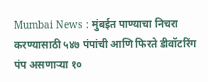Mumbai News : मुंबईत पाण्याचा निचरा करण्यासाठी ५४७ पंपांची आणि फिरते डीवॉटरिंग पंप असणाऱ्या १०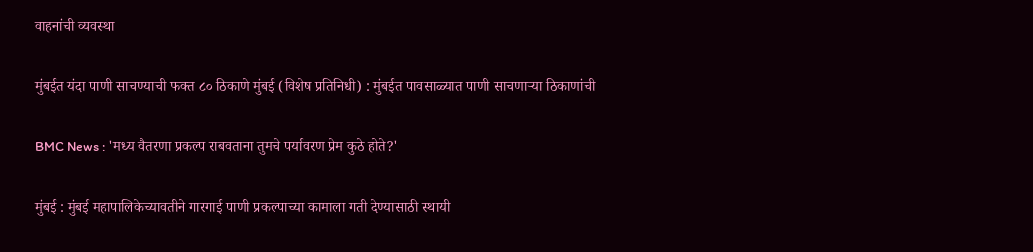वाहनांची व्यवस्था

मुंबईत यंदा पाणी साचण्याची फक्त ८० ठिकाणे मुंबई (विशेष प्रतिनिधी) : मुंबईत पावसाळ्यात पाणी साचणाऱ्या ठिकाणांची

BMC News : 'मध्य वैतरणा प्रकल्प राबवताना तुमचे पर्यावरण प्रेम कुठे होते?'

मुंबई : मुंबई महापालिकेच्यावतीने गारगाई पाणी प्रकल्पाच्या कामाला गती देण्यासाठी स्थायी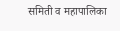समिती व महापालिका